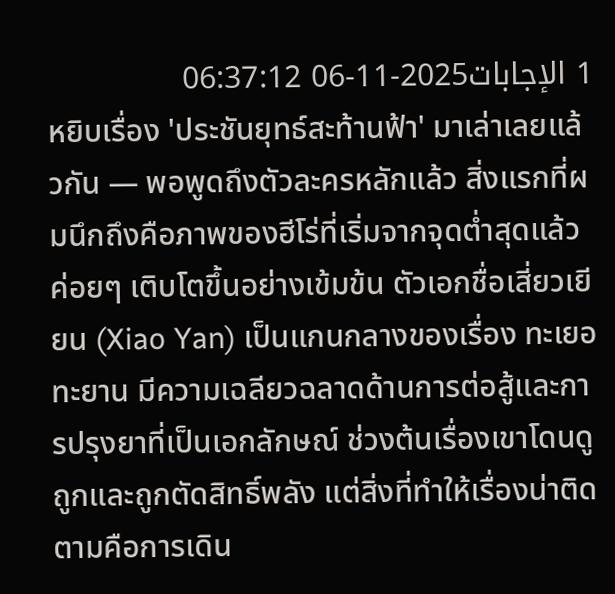1 الإجابات2025-11-06 06:37:12
หยิบเรื่อง 'ประชันยุทธ์สะท้านฟ้า' มาเล่าเลยแล้วกัน — พอพูดถึงตัวละครหลักแล้ว สิ่งแรกที่ผมนึกถึงคือภาพของฮีโร่ที่เริ่มจากจุดต่ำสุดแล้วค่อยๆ เติบโตขึ้นอย่างเข้มข้น ตัวเอกชื่อเสี่ยวเยียน (Xiao Yan) เป็นแกนกลางของเรื่อง ทะเยอทะยาน มีความเฉลียวฉลาดด้านการต่อสู้และการปรุงยาที่เป็นเอกลักษณ์ ช่วงต้นเรื่องเขาโดนดูถูกและถูกตัดสิทธิ์พลัง แต่สิ่งที่ทำให้เรื่องน่าติดตามคือการเดิน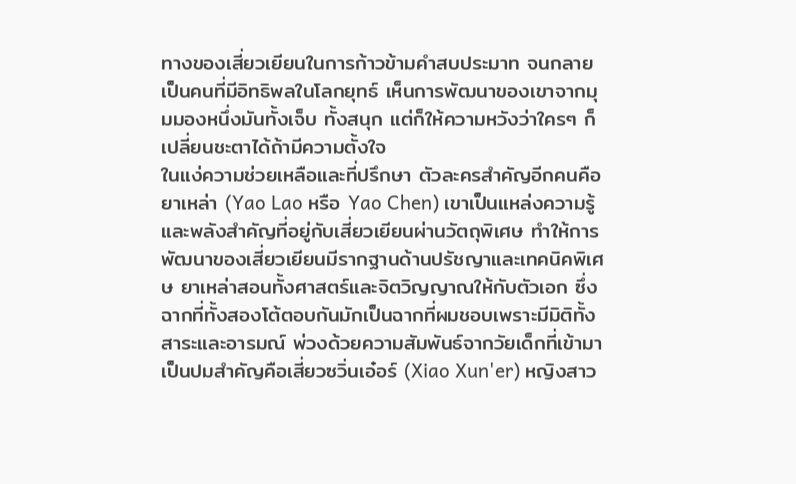ทางของเสี่ยวเยียนในการก้าวข้ามคำสบประมาท จนกลายเป็นคนที่มีอิทธิพลในโลกยุทธ์ เห็นการพัฒนาของเขาจากมุมมองหนึ่งมันทั้งเจ็บ ทั้งสนุก แต่ก็ให้ความหวังว่าใครๆ ก็เปลี่ยนชะตาได้ถ้ามีความตั้งใจ
ในแง่ความช่วยเหลือและที่ปรึกษา ตัวละครสำคัญอีกคนคือยาเหล่า (Yao Lao หรือ Yao Chen) เขาเป็นแหล่งความรู้และพลังสำคัญที่อยู่กับเสี่ยวเยียนผ่านวัตถุพิเศษ ทำให้การพัฒนาของเสี่ยวเยียนมีรากฐานด้านปรัชญาและเทคนิคพิเศษ ยาเหล่าสอนทั้งศาสตร์และจิตวิญญาณให้กับตัวเอก ซึ่งฉากที่ทั้งสองโต้ตอบกันมักเป็นฉากที่ผมชอบเพราะมีมิติทั้งสาระและอารมณ์ พ่วงด้วยความสัมพันธ์จากวัยเด็กที่เข้ามาเป็นปมสำคัญคือเสี่ยวซวิ่นเอ๋อร์ (Xiao Xun'er) หญิงสาว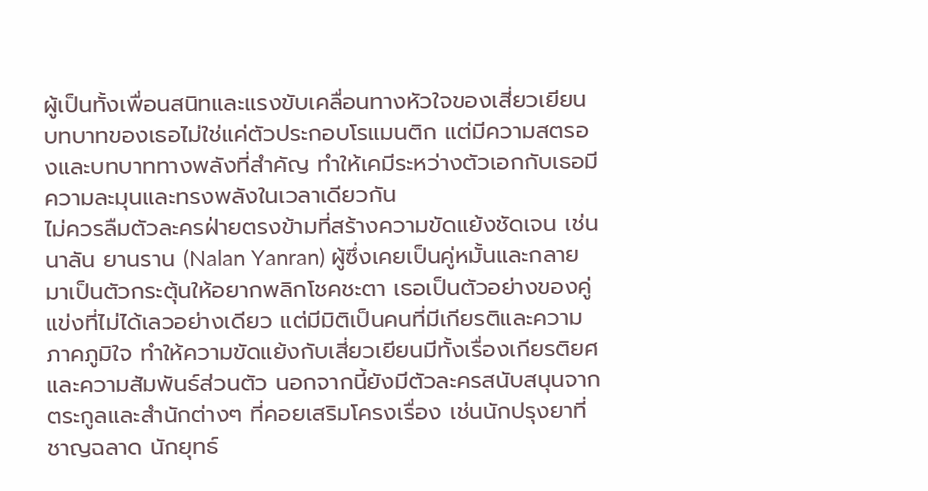ผู้เป็นทั้งเพื่อนสนิทและแรงขับเคลื่อนทางหัวใจของเสี่ยวเยียน บทบาทของเธอไม่ใช่แค่ตัวประกอบโรแมนติก แต่มีความสตรองและบทบาททางพลังที่สำคัญ ทำให้เคมีระหว่างตัวเอกกับเธอมีความละมุนและทรงพลังในเวลาเดียวกัน
ไม่ควรลืมตัวละครฝ่ายตรงข้ามที่สร้างความขัดแย้งชัดเจน เช่น นาลัน ยานราน (Nalan Yanran) ผู้ซึ่งเคยเป็นคู่หมั้นและกลายมาเป็นตัวกระตุ้นให้อยากพลิกโชคชะตา เธอเป็นตัวอย่างของคู่แข่งที่ไม่ได้เลวอย่างเดียว แต่มีมิติเป็นคนที่มีเกียรติและความภาคภูมิใจ ทำให้ความขัดแย้งกับเสี่ยวเยียนมีทั้งเรื่องเกียรติยศและความสัมพันธ์ส่วนตัว นอกจากนี้ยังมีตัวละครสนับสนุนจากตระกูลและสำนักต่างๆ ที่คอยเสริมโครงเรื่อง เช่นนักปรุงยาที่ชาญฉลาด นักยุทธ์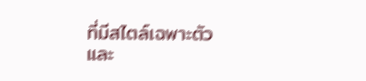ที่มีสไตล์เฉพาะตัว และ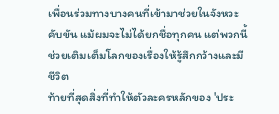เพื่อนร่วมทางบางคนที่เข้ามาช่วยในจังหวะคับขัน แม้ผมจะไม่ได้ยกชื่อทุกคน แต่พวกนี้ช่วยเติมเต็มโลกของเรื่องให้รู้สึกกว้างและมีชีวิต
ท้ายที่สุดสิ่งที่ทำให้ตัวละครหลักของ 'ประ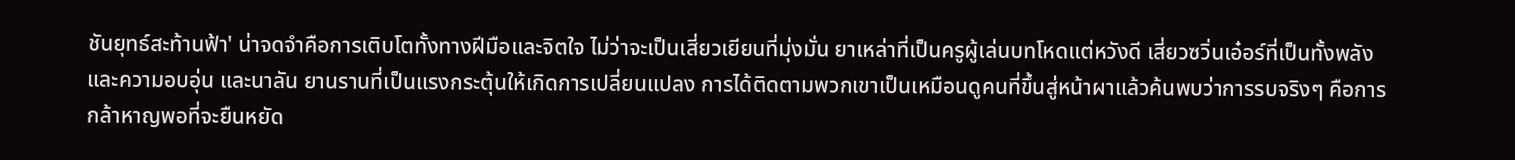ชันยุทธ์สะท้านฟ้า' น่าจดจำคือการเติบโตทั้งทางฝีมือและจิตใจ ไม่ว่าจะเป็นเสี่ยวเยียนที่มุ่งมั่น ยาเหล่าที่เป็นครูผู้เล่นบทโหดแต่หวังดี เสี่ยวซวิ่นเอ๋อร์ที่เป็นทั้งพลังและความอบอุ่น และนาลัน ยานรานที่เป็นแรงกระตุ้นให้เกิดการเปลี่ยนแปลง การได้ติดตามพวกเขาเป็นเหมือนดูคนที่ขึ้นสู่หน้าผาแล้วค้นพบว่าการรบจริงๆ คือการกล้าหาญพอที่จะยืนหยัด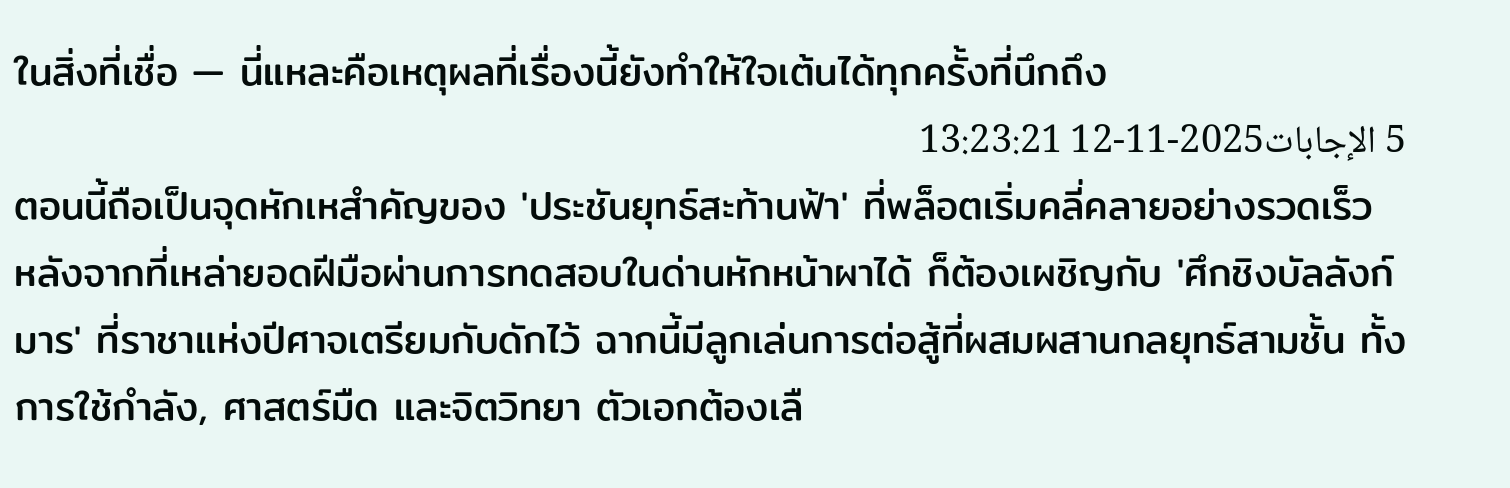ในสิ่งที่เชื่อ — นี่แหละคือเหตุผลที่เรื่องนี้ยังทำให้ใจเต้นได้ทุกครั้งที่นึกถึง
5 الإجابات2025-11-12 13:23:21
ตอนนี้ถือเป็นจุดหักเหสำคัญของ 'ประชันยุทธ์สะท้านฟ้า' ที่พล็อตเริ่มคลี่คลายอย่างรวดเร็ว
หลังจากที่เหล่ายอดฝีมือผ่านการทดสอบในด่านหักหน้าผาได้ ก็ต้องเผชิญกับ 'ศึกชิงบัลลังก์มาร' ที่ราชาแห่งปีศาจเตรียมกับดักไว้ ฉากนี้มีลูกเล่นการต่อสู้ที่ผสมผสานกลยุทธ์สามชั้น ทั้งการใช้กำลัง, ศาสตร์มืด และจิตวิทยา ตัวเอกต้องเลื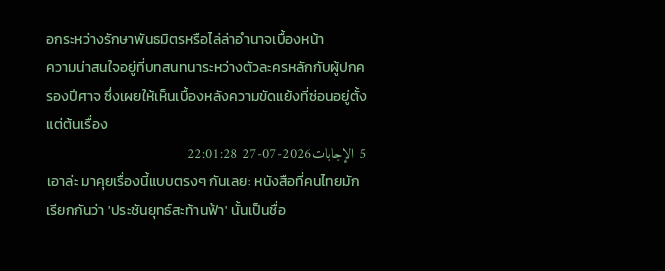อกระหว่างรักษาพันธมิตรหรือไล่ล่าอำนาจเบื้องหน้า
ความน่าสนใจอยู่ที่บทสนทนาระหว่างตัวละครหลักกับผู้ปกครองปีศาจ ซึ่งเผยให้เห็นเบื้องหลังความขัดแย้งที่ซ่อนอยู่ตั้งแต่ต้นเรื่อง
5 الإجابات2026-07-27 22:01:28
เอาล่ะ มาคุยเรื่องนี้แบบตรงๆ กันเลย: หนังสือที่คนไทยมักเรียกกันว่า 'ประชันยุทธ์สะท้านฟ้า' นั้นเป็นชื่อ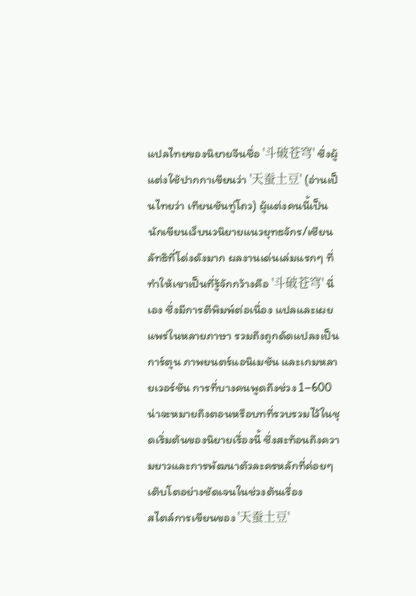แปลไทยของนิยายจีนชื่อ '斗破苍穹' ซึ่งผู้แต่งใช้ปากกาเขียนว่า '天蚕土豆' (อ่านเป็นไทยว่า เทียนชันทู่โถว) ผู้แต่งคนนี้เป็นนักเขียนเว็บนวนิยายแนวยุทธจักร/เซียนลัทธิที่โด่งดังมาก ผลงานเด่นเล่มแรกๆ ที่ทำให้เขาเป็นที่รู้จักกว้างคือ '斗破苍穹' นี่เอง ซึ่งมีการตีพิมพ์ต่อเนื่อง แปลและเผยแพร่ในหลายภาษา รวมถึงถูกดัดแปลงเป็นการ์ตูน ภาพยนตร์แอนิเมชัน และเกมหลายเวอร์ชัน การที่บางคนพูดถึงช่วง 1–600 น่าจะหมายถึงตอนหรือบทที่รวบรวมไว้ในชุดเริ่มต้นของนิยายเรื่องนี้ ซึ่งสะท้อนถึงความยาวและการพัฒนาตัวละครหลักที่ค่อยๆ เติบโตอย่างชัดเจนในช่วงต้นเรื่อง
สไตล์การเขียนของ '天蚕土豆'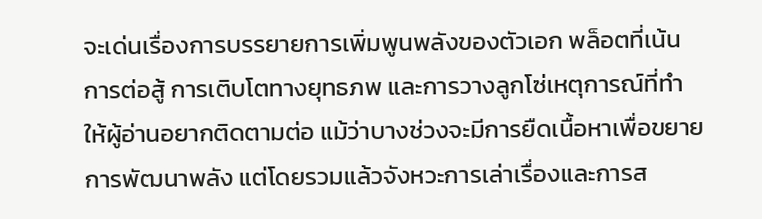จะเด่นเรื่องการบรรยายการเพิ่มพูนพลังของตัวเอก พล็อตที่เน้นการต่อสู้ การเติบโตทางยุทธภพ และการวางลูกโซ่เหตุการณ์ที่ทำให้ผู้อ่านอยากติดตามต่อ แม้ว่าบางช่วงจะมีการยืดเนื้อหาเพื่อขยายการพัฒนาพลัง แต่โดยรวมแล้วจังหวะการเล่าเรื่องและการส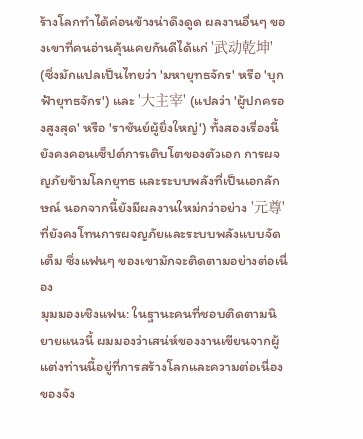ร้างโลกทำได้ค่อนข้างน่าดึงดูด ผลงานอื่นๆ ของเขาที่คนอ่านคุ้นเคยกันดีได้แก่ '武动乾坤' (ซึ่งมักแปลเป็นไทยว่า 'มหายุทธจักร' หรือ 'บุกฟ้ายุทธจักร') และ '大主宰' (แปลว่า 'ผู้ปกครองสูงสุด' หรือ 'ราชันย์ผู้ยิ่งใหญ่') ทั้งสองเรื่องนี้ยังคงคอนเซ็ปต์การเติบโตของตัวเอก การผจญภัยข้ามโลกยุทธ และระบบพลังที่เป็นเอกลักษณ์ นอกจากนี้ยังมีผลงานใหม่กว่าอย่าง '元尊' ที่ยังคงโทนการผจญภัยและระบบพลังแบบจัดเต็ม ซึ่งแฟนๆ ของเขามักจะติดตามอย่างต่อเนื่อง
มุมมองเชิงแฟน: ในฐานะคนที่ชอบติดตามนิยายแนวนี้ ผมมองว่าเสน่ห์ของงานเขียนจากผู้แต่งท่านนี้อยู่ที่การสร้างโลกและความต่อเนื่องของจัง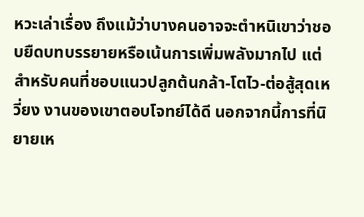หวะเล่าเรื่อง ถึงแม้ว่าบางคนอาจจะตำหนิเขาว่าชอบยืดบทบรรยายหรือเน้นการเพิ่มพลังมากไป แต่สำหรับคนที่ชอบแนวปลูกต้นกล้า-โตไว-ต่อสู้สุดเหวี่ยง งานของเขาตอบโจทย์ได้ดี นอกจากนี้การที่นิยายเห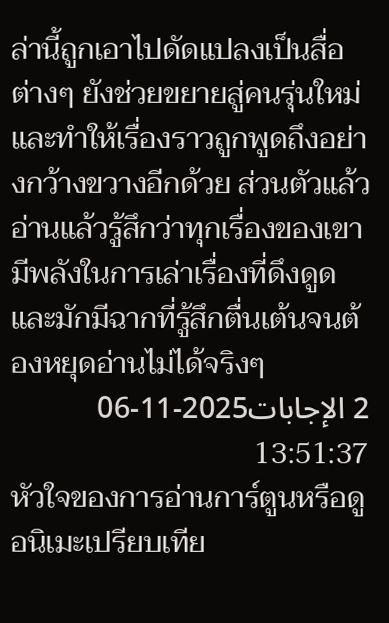ล่านี้ถูกเอาไปดัดแปลงเป็นสื่อต่างๆ ยังช่วยขยายสู่คนรุ่นใหม่และทำให้เรื่องราวถูกพูดถึงอย่างกว้างขวางอีกด้วย ส่วนตัวแล้วอ่านแล้วรู้สึกว่าทุกเรื่องของเขามีพลังในการเล่าเรื่องที่ดึงดูด และมักมีฉากที่รู้สึกตื่นเต้นจนต้องหยุดอ่านไม่ได้จริงๆ
2 الإجابات2025-11-06 13:51:37
หัวใจของการอ่านการ์ตูนหรือดูอนิเมะเปรียบเทีย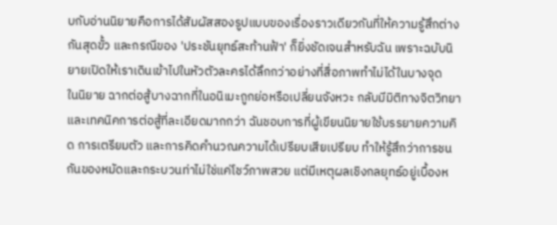บกับอ่านนิยายคือการได้สัมผัสสองรูปแบบของเรื่องราวเดียวกันที่ให้ความรู้สึกต่างกันสุดขั้ว และกรณีของ 'ประชันยุทธ์สะท้านฟ้า' ก็ยิ่งชัดเจนสำหรับฉัน เพราะฉบับนิยายเปิดให้เราเดินเข้าไปในหัวตัวละครได้ลึกกว่าอย่างที่สื่อภาพทำไม่ได้ในบางจุด
ในนิยาย ฉากต่อสู้บางฉากที่ในอนิเมะถูกย่อหรือเปลี่ยนจังหวะ กลับมีมิติทางจิตวิทยาและเทคนิคการต่อสู้ที่ละเอียดมากกว่า ฉันชอบการที่ผู้เขียนนิยายใช้บรรยายความคิด การเตรียมตัว และการคิดคำนวณความได้เปรียบเสียเปรียบ ทำให้รู้สึกว่าการชนกันของหมัดและกระบวนท่าไม่ใช่แค่โชว์ภาพสวย แต่มีเหตุผลเชิงกลยุทธ์อยู่เบื้องห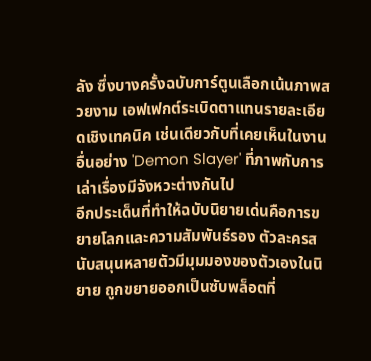ลัง ซึ่งบางครั้งฉบับการ์ตูนเลือกเน้นภาพสวยงาม เอฟเฟกต์ระเบิดตาแทนรายละเอียดเชิงเทคนิค เช่นเดียวกับที่เคยเห็นในงานอื่นอย่าง 'Demon Slayer' ที่ภาพกับการเล่าเรื่องมีจังหวะต่างกันไป
อีกประเด็นที่ทำให้ฉบับนิยายเด่นคือการขยายโลกและความสัมพันธ์รอง ตัวละครสนับสนุนหลายตัวมีมุมมองของตัวเองในนิยาย ถูกขยายออกเป็นซับพล็อตที่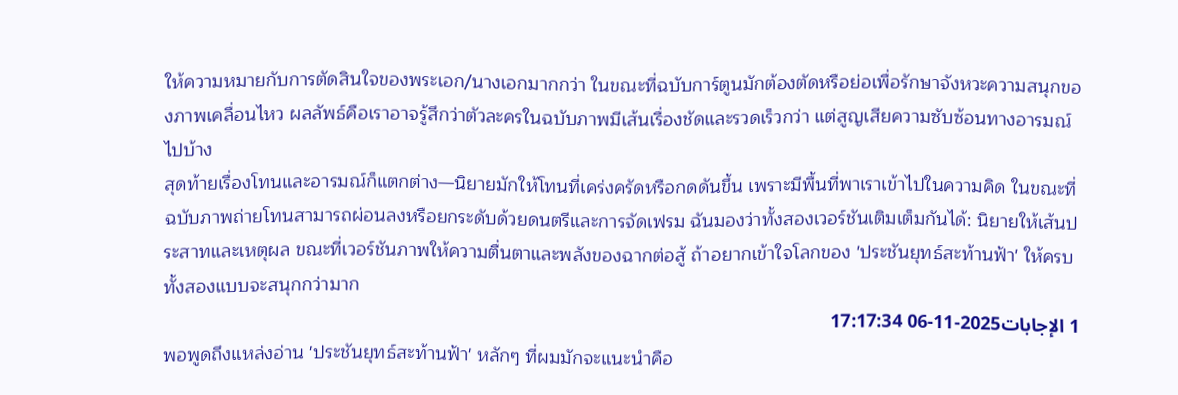ให้ความหมายกับการตัดสินใจของพระเอก/นางเอกมากกว่า ในขณะที่ฉบับการ์ตูนมักต้องตัดหรือย่อเพื่อรักษาจังหวะความสนุกของภาพเคลื่อนไหว ผลลัพธ์คือเราอาจรู้สึกว่าตัวละครในฉบับภาพมีเส้นเรื่องชัดและรวดเร็วกว่า แต่สูญเสียความซับซ้อนทางอารมณ์ไปบ้าง
สุดท้ายเรื่องโทนและอารมณ์ก็แตกต่าง—นิยายมักให้โทนที่เคร่งครัดหรือกดดันขึ้น เพราะมีพื้นที่พาเราเข้าไปในความคิด ในขณะที่ฉบับภาพถ่ายโทนสามารถผ่อนลงหรือยกระดับด้วยดนตรีและการจัดเฟรม ฉันมองว่าทั้งสองเวอร์ชันเติมเต็มกันได้: นิยายให้เส้นประสาทและเหตุผล ขณะที่เวอร์ชันภาพให้ความตื่นตาและพลังของฉากต่อสู้ ถ้าอยากเข้าใจโลกของ 'ประชันยุทธ์สะท้านฟ้า' ให้ครบทั้งสองแบบจะสนุกกว่ามาก
1 الإجابات2025-11-06 17:17:34
พอพูดถึงแหล่งอ่าน 'ประชันยุทธ์สะท้านฟ้า' หลักๆ ที่ผมมักจะแนะนำคือ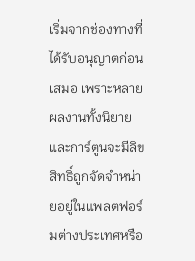เริ่มจากช่องทางที่ได้รับอนุญาตก่อนเสมอ เพราะหลายผลงานทั้งนิยายและการ์ตูนจะมีลิขสิทธิ์ถูกจัดจำหน่ายอยู่ในแพลตฟอร์มต่างประเทศหรือ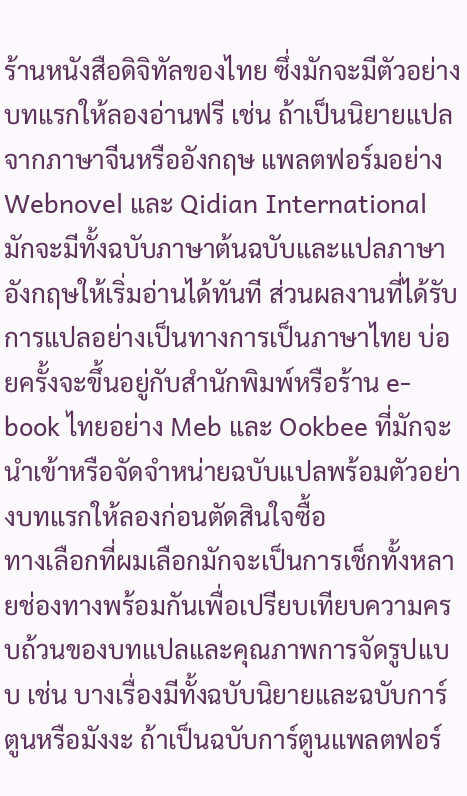ร้านหนังสือดิจิทัลของไทย ซึ่งมักจะมีตัวอย่างบทแรกให้ลองอ่านฟรี เช่น ถ้าเป็นนิยายแปลจากภาษาจีนหรืออังกฤษ แพลตฟอร์มอย่าง Webnovel และ Qidian International มักจะมีทั้งฉบับภาษาต้นฉบับและแปลภาษาอังกฤษให้เริ่มอ่านได้ทันที ส่วนผลงานที่ได้รับการแปลอย่างเป็นทางการเป็นภาษาไทย บ่อยครั้งจะขึ้นอยู่กับสำนักพิมพ์หรือร้าน e-book ไทยอย่าง Meb และ Ookbee ที่มักจะนำเข้าหรือจัดจำหน่ายฉบับแปลพร้อมตัวอย่างบทแรกให้ลองก่อนตัดสินใจซื้อ
ทางเลือกที่ผมเลือกมักจะเป็นการเช็กทั้งหลายช่องทางพร้อมกันเพื่อเปรียบเทียบความครบถ้วนของบทแปลและคุณภาพการจัดรูปแบบ เช่น บางเรื่องมีทั้งฉบับนิยายและฉบับการ์ตูนหรือมังงะ ถ้าเป็นฉบับการ์ตูนแพลตฟอร์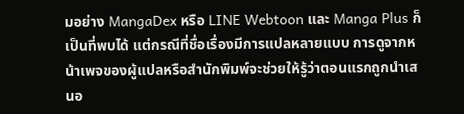มอย่าง MangaDex หรือ LINE Webtoon และ Manga Plus ก็เป็นที่พบได้ แต่กรณีที่ชื่อเรื่องมีการแปลหลายแบบ การดูจากหน้าเพจของผู้แปลหรือสำนักพิมพ์จะช่วยให้รู้ว่าตอนแรกถูกนำเสนอ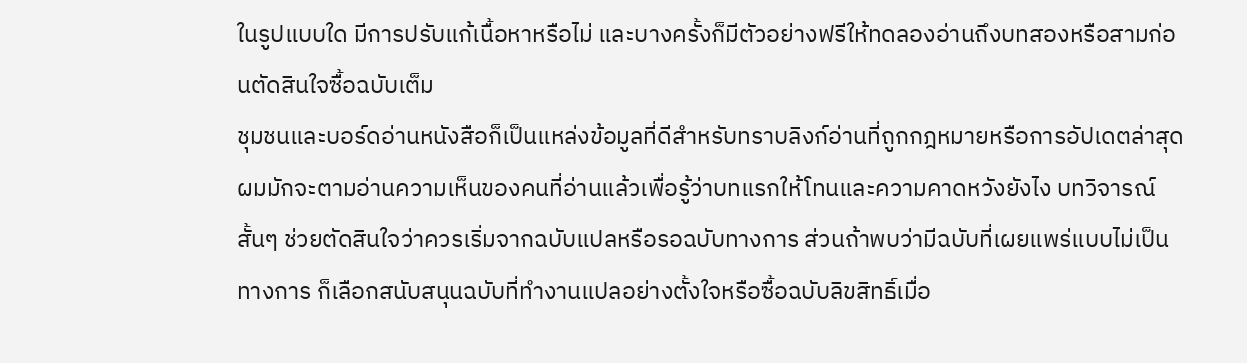ในรูปแบบใด มีการปรับแก้เนื้อหาหรือไม่ และบางครั้งก็มีตัวอย่างฟรีให้ทดลองอ่านถึงบทสองหรือสามก่อนตัดสินใจซื้อฉบับเต็ม
ชุมชนและบอร์ดอ่านหนังสือก็เป็นแหล่งข้อมูลที่ดีสำหรับทราบลิงก์อ่านที่ถูกกฎหมายหรือการอัปเดตล่าสุด ผมมักจะตามอ่านความเห็นของคนที่อ่านแล้วเพื่อรู้ว่าบทแรกให้โทนและความคาดหวังยังไง บทวิจารณ์สั้นๆ ช่วยตัดสินใจว่าควรเริ่มจากฉบับแปลหรือรอฉบับทางการ ส่วนถ้าพบว่ามีฉบับที่เผยแพร่แบบไม่เป็นทางการ ก็เลือกสนับสนุนฉบับที่ทำงานแปลอย่างตั้งใจหรือซื้อฉบับลิขสิทธิ์เมื่อ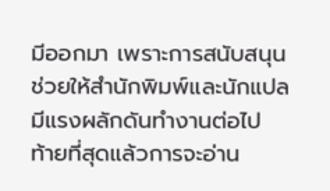มีออกมา เพราะการสนับสนุนช่วยให้สำนักพิมพ์และนักแปลมีแรงผลักดันทำงานต่อไป
ท้ายที่สุดแล้วการจะอ่าน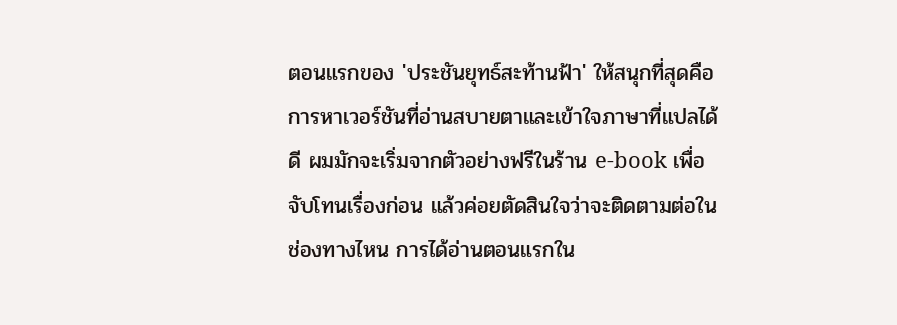ตอนแรกของ 'ประชันยุทธ์สะท้านฟ้า' ให้สนุกที่สุดคือการหาเวอร์ชันที่อ่านสบายตาและเข้าใจภาษาที่แปลได้ดี ผมมักจะเริ่มจากตัวอย่างฟรีในร้าน e-book เพื่อจับโทนเรื่องก่อน แล้วค่อยตัดสินใจว่าจะติดตามต่อในช่องทางไหน การได้อ่านตอนแรกใน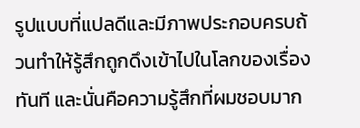รูปแบบที่แปลดีและมีภาพประกอบครบถ้วนทำให้รู้สึกถูกดึงเข้าไปในโลกของเรื่องทันที และนั่นคือความรู้สึกที่ผมชอบมาก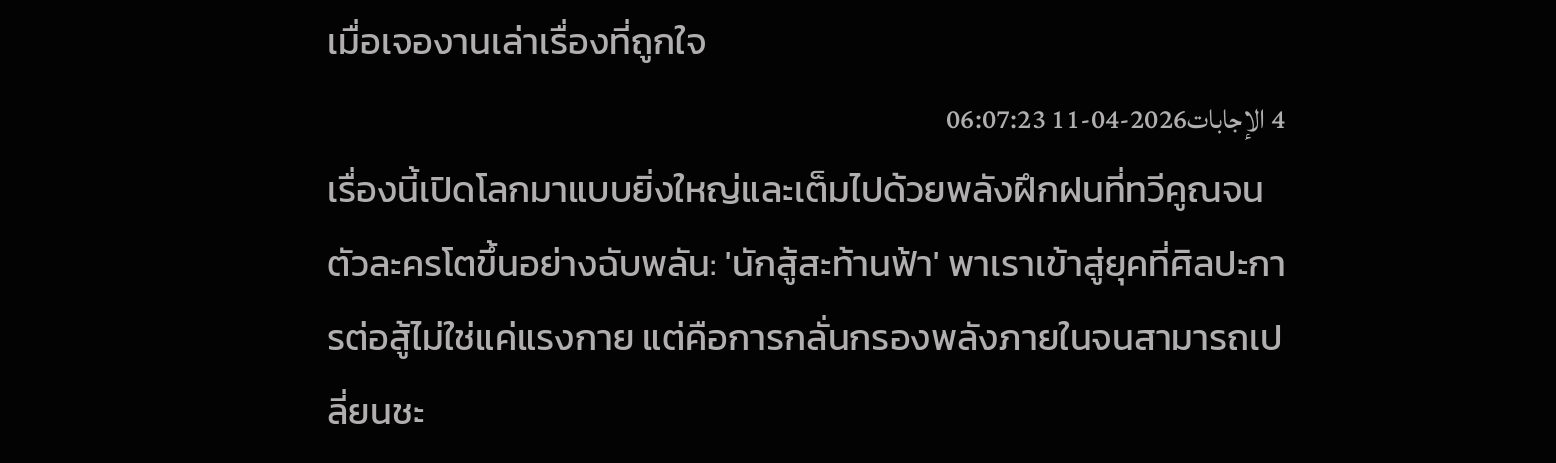เมื่อเจองานเล่าเรื่องที่ถูกใจ
4 الإجابات2026-04-11 06:07:23
เรื่องนี้เปิดโลกมาแบบยิ่งใหญ่และเต็มไปด้วยพลังฝึกฝนที่ทวีคูณจนตัวละครโตขึ้นอย่างฉับพลัน: 'นักสู้สะท้านฟ้า' พาเราเข้าสู่ยุคที่ศิลปะการต่อสู้ไม่ใช่แค่แรงกาย แต่คือการกลั่นกรองพลังภายในจนสามารถเปลี่ยนชะ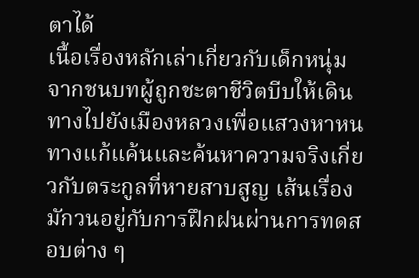ตาได้
เนื้อเรื่องหลักเล่าเกี่ยวกับเด็กหนุ่มจากชนบทผู้ถูกชะตาชีวิตบีบให้เดินทางไปยังเมืองหลวงเพื่อแสวงหาหนทางแก้แค้นและค้นหาความจริงเกี่ยวกับตระกูลที่หายสาบสูญ เส้นเรื่องมักวนอยู่กับการฝึกฝนผ่านการทดสอบต่าง ๆ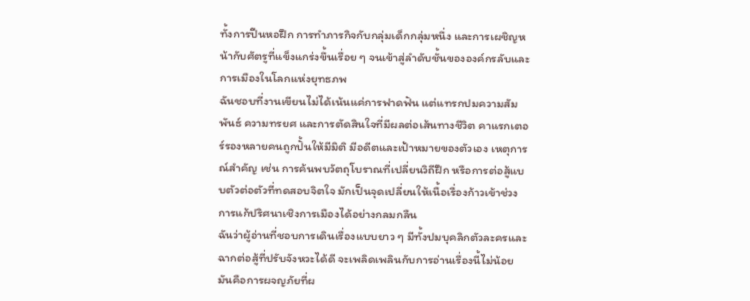ทั้งการปีนหอฝึก การทำภารกิจกับกลุ่มเด็กกลุ่มหนึ่ง และการเผชิญหน้ากับศัตรูที่แข็งแกร่งขึ้นเรื่อย ๆ จนเข้าสู่ลำดับชั้นขององค์กรลับและการเมืองในโลกแห่งยุทธภพ
ฉันชอบที่งานเขียนไม่ได้เน้นแค่การฟาดฟัน แต่แทรกปมความสัมพันธ์ ความทรยศ และการตัดสินใจที่มีผลต่อเส้นทางชีวิต คาแรกเตอร์รองหลายคนถูกปั้นให้มีมิติ มีอดีตและเป้าหมายของตัวเอง เหตุการณ์สำคัญ เช่น การค้นพบวัตถุโบราณที่เปลี่ยนวิถีฝึก หรือการต่อสู้แบบตัวต่อตัวที่ทดสอบจิตใจ มักเป็นจุดเปลี่ยนให้เนื้อเรื่องก้าวเข้าช่วงการแก้ปริศนาเชิงการเมืองได้อย่างกลมกลืน
ฉันว่าผู้อ่านที่ชอบการเดินเรื่องแบบยาว ๆ มีทั้งปมบุคลิกตัวละครและฉากต่อสู้ที่ปรับจังหวะได้ดี จะเพลิดเพลินกับการอ่านเรื่องนี้ไม่น้อย มันคือการผจญภัยที่ผ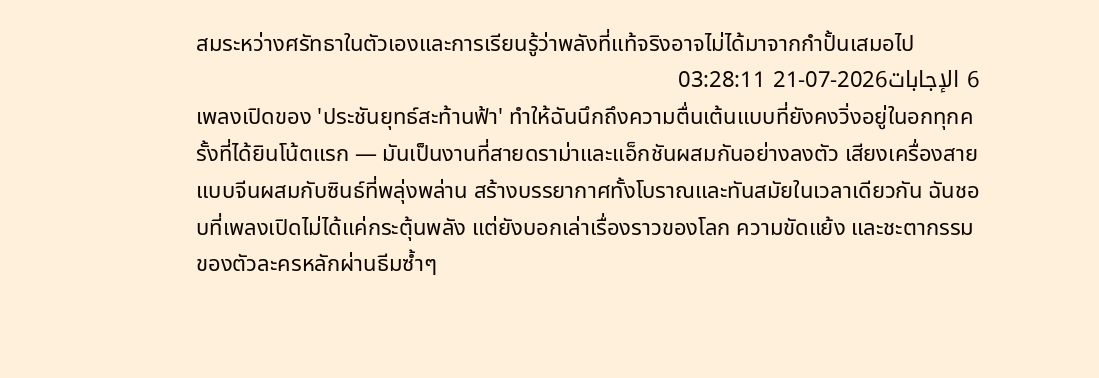สมระหว่างศรัทธาในตัวเองและการเรียนรู้ว่าพลังที่แท้จริงอาจไม่ได้มาจากกำปั้นเสมอไป
6 الإجابات2026-07-21 03:28:11
เพลงเปิดของ 'ประชันยุทธ์สะท้านฟ้า' ทำให้ฉันนึกถึงความตื่นเต้นแบบที่ยังคงวิ่งอยู่ในอกทุกครั้งที่ได้ยินโน้ตแรก — มันเป็นงานที่สายดราม่าและแอ็กชันผสมกันอย่างลงตัว เสียงเครื่องสายแบบจีนผสมกับซินธ์ที่พลุ่งพล่าน สร้างบรรยากาศทั้งโบราณและทันสมัยในเวลาเดียวกัน ฉันชอบที่เพลงเปิดไม่ได้แค่กระตุ้นพลัง แต่ยังบอกเล่าเรื่องราวของโลก ความขัดแย้ง และชะตากรรมของตัวละครหลักผ่านธีมซ้ำๆ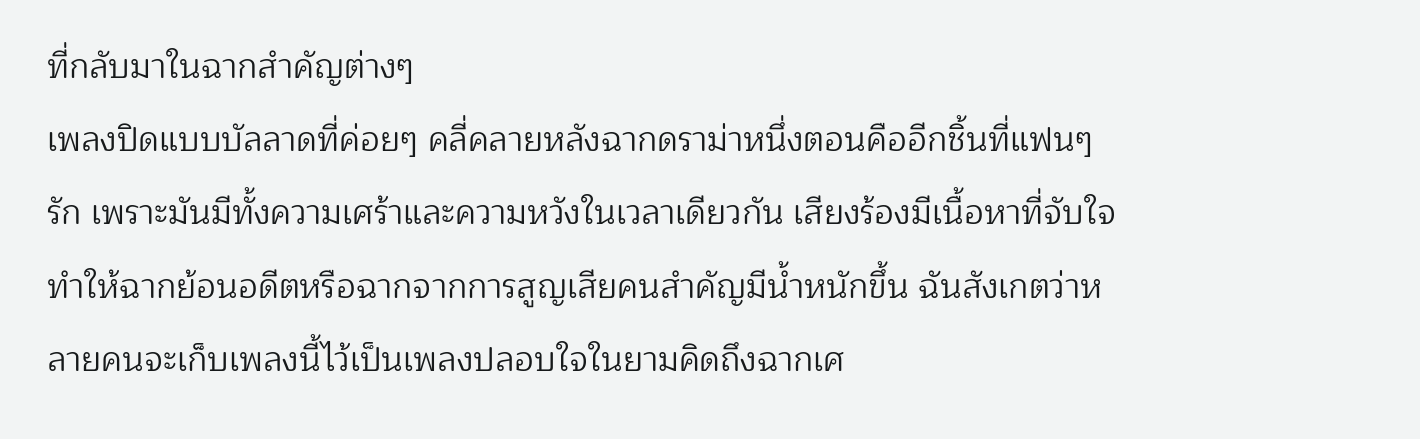ที่กลับมาในฉากสำคัญต่างๆ
เพลงปิดแบบบัลลาดที่ค่อยๆ คลี่คลายหลังฉากดราม่าหนึ่งตอนคืออีกชิ้นที่แฟนๆ รัก เพราะมันมีทั้งความเศร้าและความหวังในเวลาเดียวกัน เสียงร้องมีเนื้อหาที่จับใจ ทำให้ฉากย้อนอดีตหรือฉากจากการสูญเสียคนสำคัญมีน้ำหนักขึ้น ฉันสังเกตว่าหลายคนจะเก็บเพลงนี้ไว้เป็นเพลงปลอบใจในยามคิดถึงฉากเศ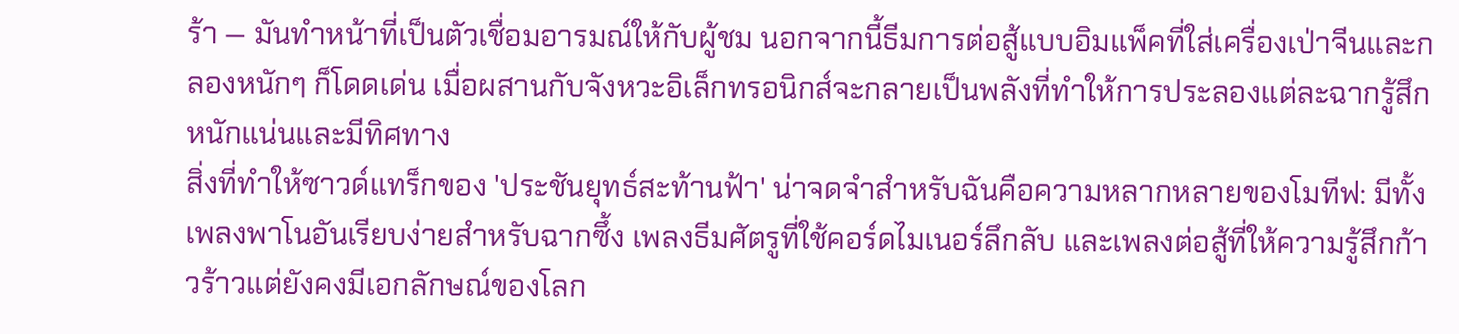ร้า — มันทำหน้าที่เป็นตัวเชื่อมอารมณ์ให้กับผู้ชม นอกจากนี้ธีมการต่อสู้แบบอิมแพ็คที่ใส่เครื่องเป่าจีนและกลองหนักๆ ก็โดดเด่น เมื่อผสานกับจังหวะอิเล็กทรอนิกส์จะกลายเป็นพลังที่ทำให้การประลองแต่ละฉากรู้สึกหนักแน่นและมีทิศทาง
สิ่งที่ทำให้ซาวด์แทร็กของ 'ประชันยุทธ์สะท้านฟ้า' น่าจดจำสำหรับฉันคือความหลากหลายของโมทีฟ: มีทั้งเพลงพาโนอันเรียบง่ายสำหรับฉากซึ้ง เพลงธีมศัตรูที่ใช้คอร์ดไมเนอร์ลึกลับ และเพลงต่อสู้ที่ให้ความรู้สึกก้าวร้าวแต่ยังคงมีเอกลักษณ์ของโลก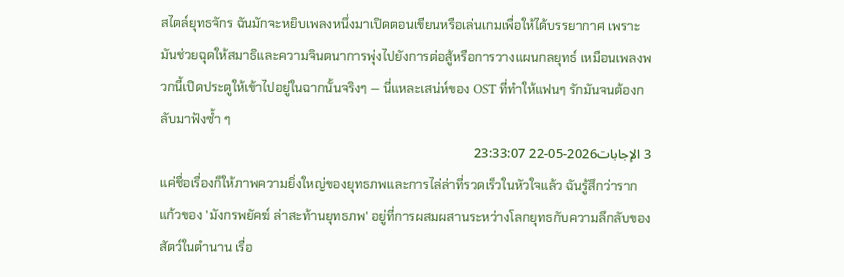สไตล์ยุทธจักร ฉันมักจะหยิบเพลงหนึ่งมาเปิดตอนเขียนหรือเล่นเกมเพื่อให้ได้บรรยากาศ เพราะมันช่วยฉุดให้สมาธิและความจินตนาการพุ่งไปยังการต่อสู้หรือการวางแผนกลยุทธ์ เหมือนเพลงพวกนี้เปิดประตูให้เข้าไปอยู่ในฉากนั้นจริงๆ — นี่แหละเสน่ห์ของ OST ที่ทำให้แฟนๆ รักมันจนต้องกลับมาฟังซ้ำ ๆ
3 الإجابات2026-05-22 23:33:07
แค่ชื่อเรื่องก็ให้ภาพความยิ่งใหญ่ของยุทธภพและการไล่ล่าที่รวดเร็วในหัวใจแล้ว ฉันรู้สึกว่ารากแก้วของ 'มังกรพยัคฆ์ ล่าสะท้านยุทธภพ' อยู่ที่การผสมผสานระหว่างโลกยุทธกับความลึกลับของสัตว์ในตำนาน เรื่อ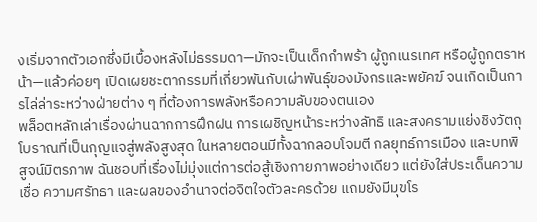งเริ่มจากตัวเอกซึ่งมีเบื้องหลังไม่ธรรมดา—มักจะเป็นเด็กกำพร้า ผู้ถูกเนรเทศ หรือผู้ถูกตราหน้า—แล้วค่อยๆ เปิดเผยชะตากรรมที่เกี่ยวพันกับเผ่าพันธุ์ของมังกรและพยัคฆ์ จนเกิดเป็นการไล่ล่าระหว่างฝ่ายต่าง ๆ ที่ต้องการพลังหรือความลับของตนเอง
พล็อตหลักเล่าเรื่องผ่านฉากการฝึกฝน การเผชิญหน้าระหว่างลัทธิ และสงครามแย่งชิงวัตถุโบราณที่เป็นกุญแจสู่พลังสูงสุด ในหลายตอนมีทั้งฉากลอบโจมตี กลยุทธ์การเมือง และบทพิสูจน์มิตรภาพ ฉันชอบที่เรื่องไม่มุ่งแต่การต่อสู้เชิงกายภาพอย่างเดียว แต่ยังใส่ประเด็นความเชื่อ ความศรัทธา และผลของอำนาจต่อจิตใจตัวละครด้วย แถมยังมีมุขโร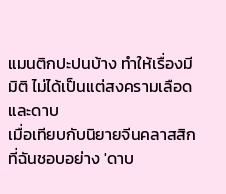แมนติกปะปนบ้าง ทำให้เรื่องมีมิติ ไม่ได้เป็นแต่สงครามเลือดและดาบ
เมื่อเทียบกับนิยายจีนคลาสสิกที่ฉันชอบอย่าง 'ดาบ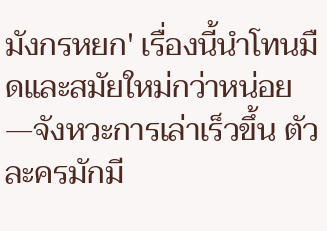มังกรหยก' เรื่องนี้นำโทนมืดและสมัยใหม่กว่าหน่อย—จังหวะการเล่าเร็วขึ้น ตัวละครมักมี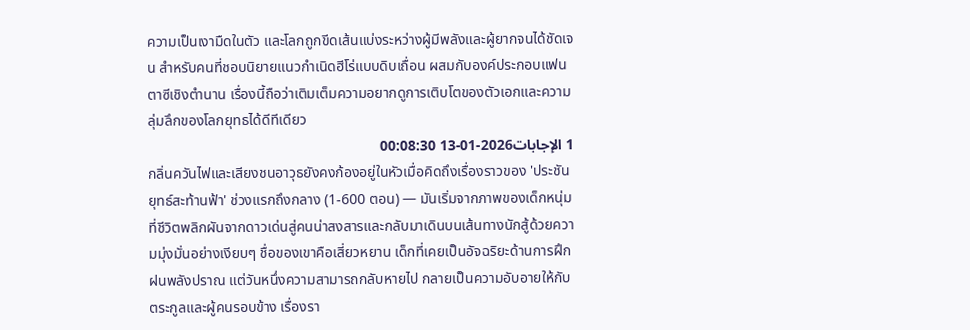ความเป็นเงามืดในตัว และโลกถูกขีดเส้นแบ่งระหว่างผู้มีพลังและผู้ยากจนได้ชัดเจน สำหรับคนที่ชอบนิยายแนวกำเนิดฮีโร่แบบดิบเถื่อน ผสมกับองค์ประกอบแฟนตาซีเชิงตำนาน เรื่องนี้ถือว่าเติมเต็มความอยากดูการเติบโตของตัวเอกและความลุ่มลึกของโลกยุทธได้ดีทีเดียว
1 الإجابات2026-01-13 00:08:30
กลิ่นควันไฟและเสียงชนอาวุธยังคงก้องอยู่ในหัวเมื่อคิดถึงเรื่องราวของ 'ประชันยุทธ์สะท้านฟ้า' ช่วงแรกถึงกลาง (1-600 ตอน) — มันเริ่มจากภาพของเด็กหนุ่มที่ชีวิตพลิกผันจากดาวเด่นสู่คนน่าสงสารและกลับมาเดินบนเส้นทางนักสู้ด้วยความมุ่งมั่นอย่างเงียบๆ ชื่อของเขาคือเสี่ยวหยาน เด็กที่เคยเป็นอัจฉริยะด้านการฝึกฝนพลังปราณ แต่วันหนึ่งความสามารถกลับหายไป กลายเป็นความอับอายให้กับตระกูลและผู้คนรอบข้าง เรื่องรา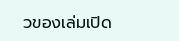วของเล่มเปิด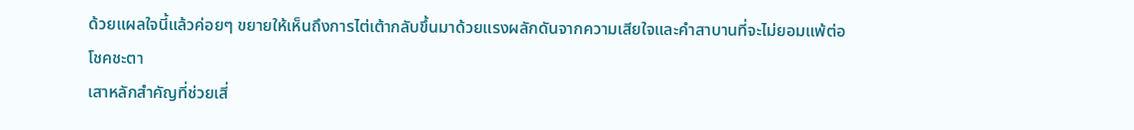ด้วยแผลใจนี้แล้วค่อยๆ ขยายให้เห็นถึงการไต่เต้ากลับขึ้นมาด้วยแรงผลักดันจากความเสียใจและคำสาบานที่จะไม่ยอมแพ้ต่อโชคชะตา
เสาหลักสำคัญที่ช่วยเสี่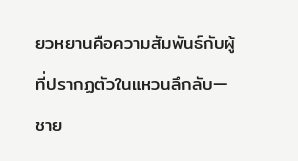ยวหยานคือความสัมพันธ์กับผู้ที่ปรากฏตัวในแหวนลึกลับ—ชาย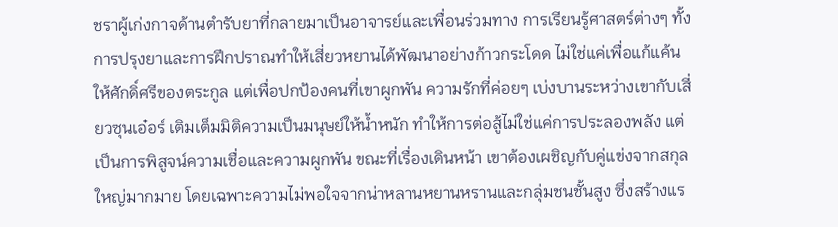ชราผู้เก่งกาจด้านตำรับยาที่กลายมาเป็นอาจารย์และเพื่อนร่วมทาง การเรียนรู้ศาสตร์ต่างๆ ทั้งการปรุงยาและการฝึกปราณทำให้เสี่ยวหยานได้พัฒนาอย่างก้าวกระโดด ไม่ใช่แค่เพื่อแก้แค้นให้ศักดิ์ศรีของตระกูล แต่เพื่อปกป้องคนที่เขาผูกพัน ความรักที่ค่อยๆ เบ่งบานระหว่างเขากับเสี่ยวซุนเอ๋อร์ เติมเต็มมิติความเป็นมนุษย์ให้น้ำหนัก ทำให้การต่อสู้ไม่ใช่แค่การประลองพลัง แต่เป็นการพิสูจน์ความเชื่อและความผูกพัน ขณะที่เรื่องเดินหน้า เขาต้องเผชิญกับคู่แข่งจากสกุลใหญ่มากมาย โดยเฉพาะความไม่พอใจจากน่าหลานหยานหรานและกลุ่มชนชั้นสูง ซึ่งสร้างแร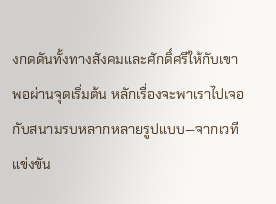งกดดันทั้งทางสังคมและศักดิ์ศรีให้กับเขา
พอผ่านจุดเริ่มต้น หลักเรื่องจะพาเราไปเจอกับสนามรบหลากหลายรูปแบบ—จากเวทีแข่งขัน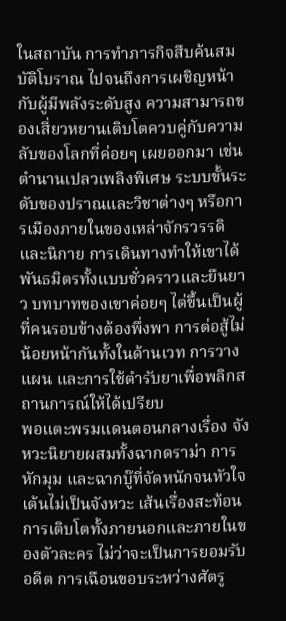ในสถาบัน การทำภารกิจสืบค้นสมบัติโบราณ ไปจนถึงการเผชิญหน้ากับผู้มีพลังระดับสูง ความสามารถของเสี่ยวหยานเติบโตควบคู่กับความลับของโลกที่ค่อยๆ เผยออกมา เช่นตำนานเปลวเพลิงพิเศษ ระบบขั้นระดับของปราณและวิชาต่างๆ หรือการเมืองภายในของเหล่าจักรวรรดิและนิกาย การเดินทางทำให้เขาได้พันธมิตรทั้งแบบชั่วคราวและยืนยาว บทบาทของเขาค่อยๆ ไต่ขึ้นเป็นผู้ที่คนรอบข้างต้องพึ่งพา การต่อสู้ไม่น้อยหน้ากันทั้งในด้านเวท การวางแผน และการใช้ตำรับยาเพื่อพลิกสถานการณ์ให้ได้เปรียบ
พอแตะพรมแดนตอนกลางเรื่อง จังหวะนิยายผสมทั้งฉากดราม่า การหักมุม และฉากบู๊ที่จัดหนักจนหัวใจเต้นไม่เป็นจังหวะ เส้นเรื่องสะท้อนการเติบโตทั้งภายนอกและภายในของตัวละคร ไม่ว่าจะเป็นการยอมรับอดีต การเฉือนขอบระหว่างศัตรู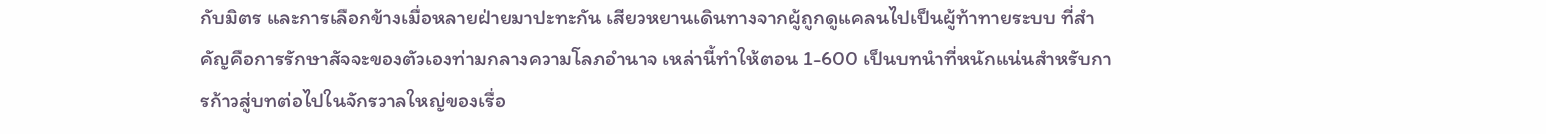กับมิตร และการเลือกข้างเมื่อหลายฝ่ายมาปะทะกัน เสียวหยานเดินทางจากผู้ถูกดูแคลนไปเป็นผู้ท้าทายระบบ ที่สำคัญคือการรักษาสัจจะของตัวเองท่ามกลางความโลภอำนาจ เหล่านี้ทำให้ตอน 1-600 เป็นบทนำที่หนักแน่นสำหรับการก้าวสู่บทต่อไปในจักรวาลใหญ่ของเรื่อ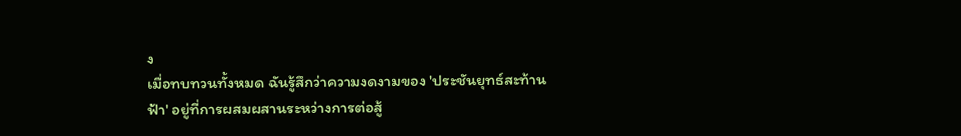ง
เมื่อทบทวนทั้งหมด ฉันรู้สึกว่าความงดงามของ 'ประชันยุทธ์สะท้านฟ้า' อยู่ที่การผสมผสานระหว่างการต่อสู้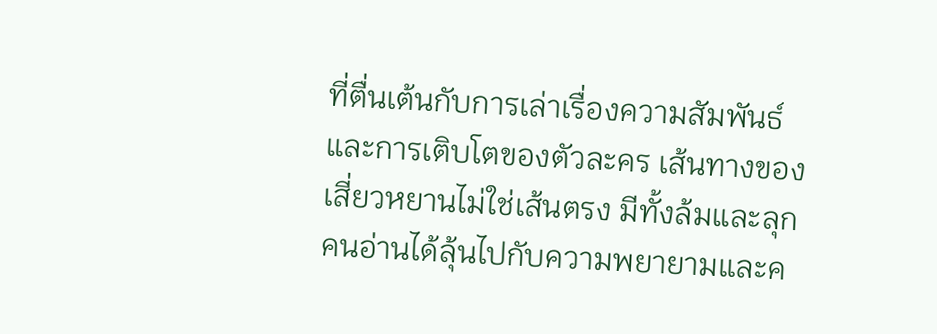ที่ตื่นเต้นกับการเล่าเรื่องความสัมพันธ์และการเติบโตของตัวละคร เส้นทางของเสี่ยวหยานไม่ใช่เส้นตรง มีทั้งล้มและลุก คนอ่านได้ลุ้นไปกับความพยายามและค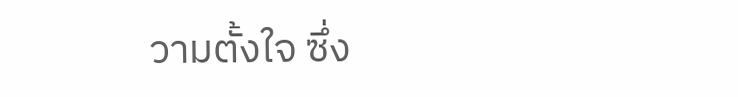วามตั้งใจ ซึ่ง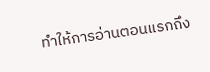ทำให้การอ่านตอนแรกถึง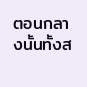ตอนกลางนั้นทั้งส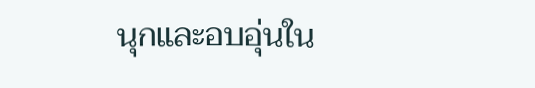นุกและอบอุ่นใน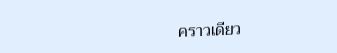คราวเดียว